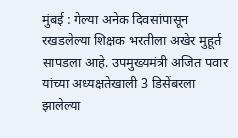मुंबई : गेल्या अनेक दिवसांपासून रखडलेल्या शिक्षक भरतीला अखेर मुहूर्त सापडला आहे. उपमुख्यमंत्री अजित पवार यांच्या अध्यक्षतेखाली 3 डिसेंबरला झालेल्या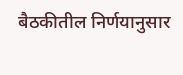बैठकीतील निर्णयानुसार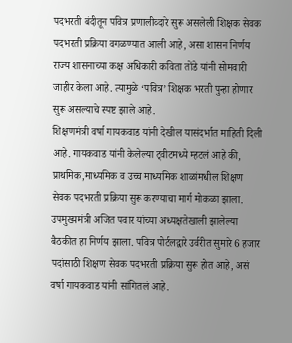पदभरती बंदीतून पवित्र प्रणालीव्दारे सुरू असलेली शिक्षक सेवक पदभरती प्रक्रिया वगळण्यात आली आहे, असा शासन निर्णय राज्य शासनाच्या कक्ष अधिकारी कविता तोंडे यांनी सोमवारी जाहीर केला आहे. त्यामुळे ‘पवित्र’ शिक्षक भरती पुन्हा होणार सुरू असल्याचे स्पष्ट झाले आहे.
शिक्षणमंत्री वर्षा गायकवाड यांनी देखील यासंदर्भात माहिती दिली आहे. गायकवाड यांनी केलेल्या ट्वीटमध्ये म्हटलं आहे की, प्राथमिक,माध्यमिक व उच्च माध्यमिक शाळांमधील शिक्षण सेवक पदभरती प्रक्रिया सुरू करण्याचा मार्ग मोकळा झाला. उपमुख्यमंत्री अजित पवार यांच्या अध्यक्षतेखाली झालेल्या बैठकीत हा निर्णय झाला. पवित्र पोर्टलद्वारे उर्वरीत सुमारे 6 हजार पदांसाठी शिक्षण सेवक पदभरती प्रक्रिया सुरू होत आहे, असं वर्षा गायकवाड यांनी सांगितलं आहे.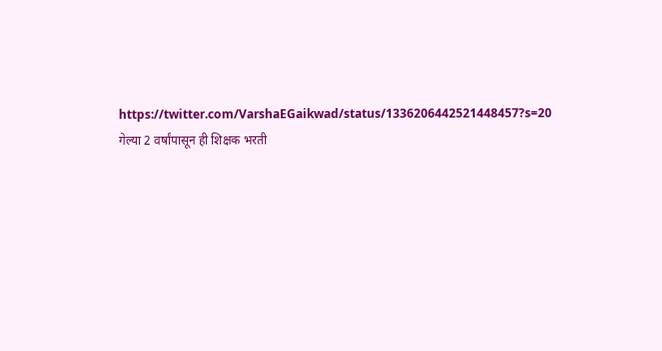https://twitter.com/VarshaEGaikwad/status/1336206442521448457?s=20
गेल्या 2 वर्षांपासून ही शिक्षक भरती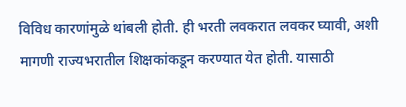विविध कारणांमुळे थांबली होती. ही भरती लवकरात लवकर घ्यावी, अशी मागणी राज्यभरातील शिक्षकांकडून करण्यात येत होती. यासाठी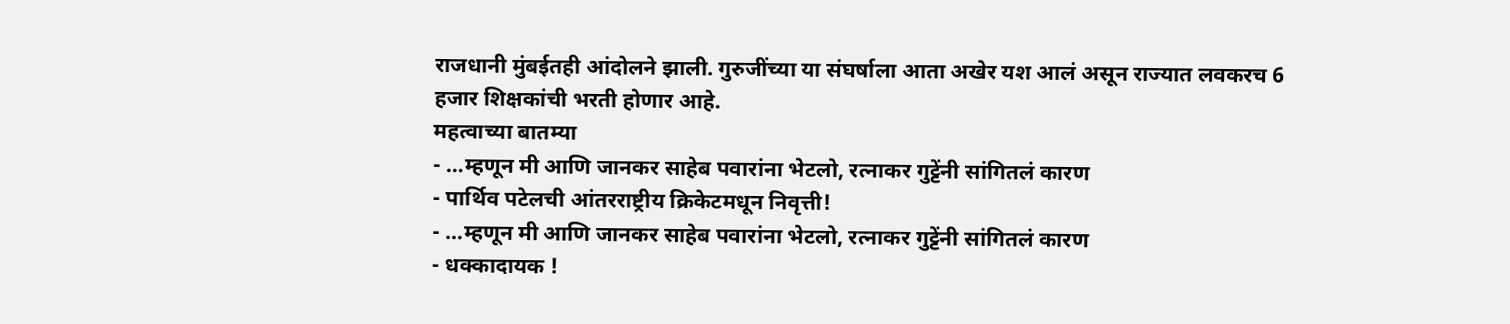राजधानी मुंबईतही आंदोलने झाली. गुरुजींच्या या संघर्षाला आता अखेर यश आलं असून राज्यात लवकरच 6 हजार शिक्षकांची भरती होणार आहे.
महत्वाच्या बातम्या
- …म्हणून मी आणि जानकर साहेब पवारांना भेटलो, रत्नाकर गुट्टेंनी सांगितलं कारण
- पार्थिव पटेलची आंतरराष्ट्रीय क्रिकेटमधून निवृत्ती!
- …म्हणून मी आणि जानकर साहेब पवारांना भेटलो, रत्नाकर गुट्टेंनी सांगितलं कारण
- धक्कादायक !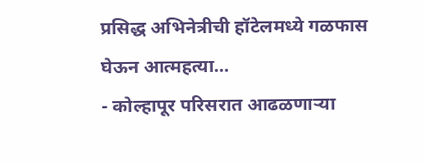प्रसिद्ध अभिनेत्रीची हॉटेलमध्ये गळफास घेऊन आत्महत्या…
- कोल्हापूर परिसरात आढळणाऱ्या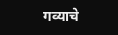गव्याचे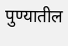पुण्यातील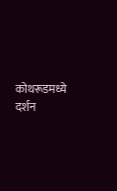कोथरूडमध्ये दर्शन